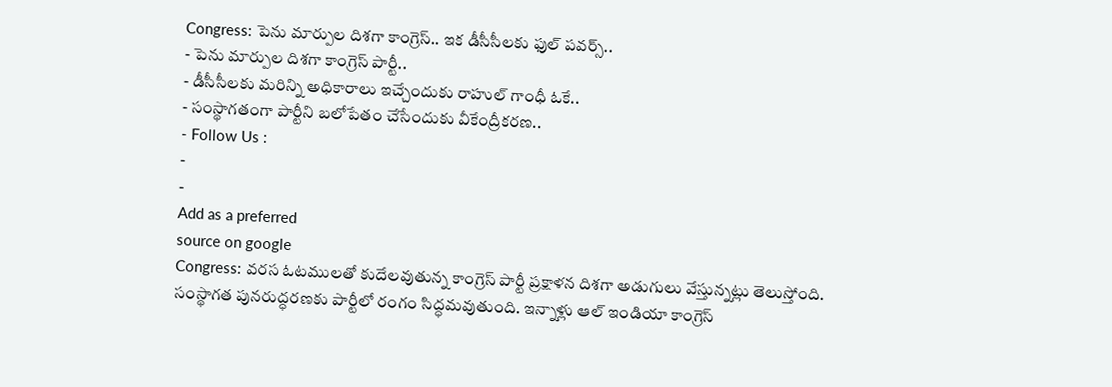Congress: పెను మార్పుల దిశగా కాంగ్రెస్.. ఇక డీసీసీలకు ఫుల్ పవర్స్..
- పెను మార్పుల దిశగా కాంగ్రెస్ పార్టీ..
- డీసీసీలకు మరిన్ని అధికారాలు ఇచ్చేందుకు రాహుల్ గాంధీ ఓకే..
- సంస్థాగతంగా పార్టీని బలోపేతం చేసేందుకు వీకేంద్రీకరణ..
- Follow Us :
-
-
Add as a preferred
source on google
Congress: వరస ఓటములతో కుదేలవుతున్న కాంగ్రెస్ పార్టీ ప్రక్షాళన దిశగా అడుగులు వేస్తున్నట్లు తెలుస్తోంది. సంస్థాగత పునరుద్ధరణకు పార్టీలో రంగం సిద్ధమవుతుంది. ఇన్నాళ్లు ఆల్ ఇండియా కాంగ్రెస్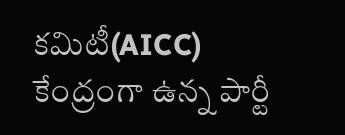కమిటీ(AICC) కేంద్రంగా ఉన్న పార్టీ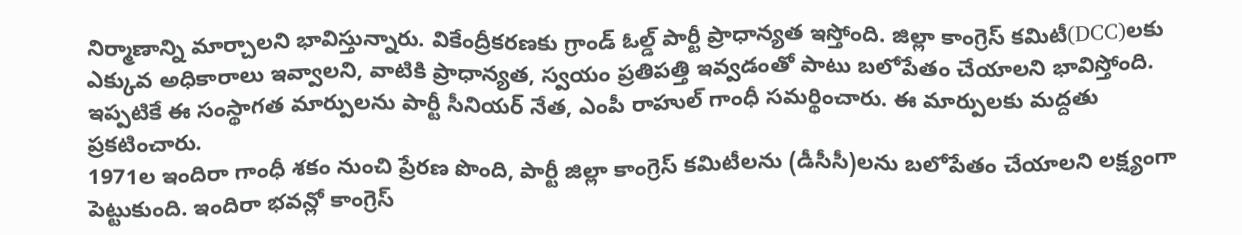నిర్మాణాన్ని మార్చాలని భావిస్తున్నారు. వికేంద్రీకరణకు గ్రాండ్ ఓల్డ్ పార్టీ ప్రాధాన్యత ఇస్తోంది. జిల్లా కాంగ్రెస్ కమిటీ(DCC)లకు ఎక్కువ అధికారాలు ఇవ్వాలని, వాటికి ప్రాధాన్యత, స్వయం ప్రతిపత్తి ఇవ్వడంతో పాటు బలోపేతం చేయాలని భావిస్తోంది. ఇప్పటికే ఈ సంస్థాగత మార్పులను పార్టీ సీనియర్ నేత, ఎంపీ రాహుల్ గాంధీ సమర్థించారు. ఈ మార్పులకు మద్దతు ప్రకటించారు.
1971ల ఇందిరా గాంధీ శకం నుంచి ప్రేరణ పొంది, పార్టీ జిల్లా కాంగ్రెస్ కమిటీలను (డీసీసీ)లను బలోపేతం చేయాలని లక్ష్యంగా పెట్టుకుంది. ఇందిరా భవన్లో కాంగ్రెస్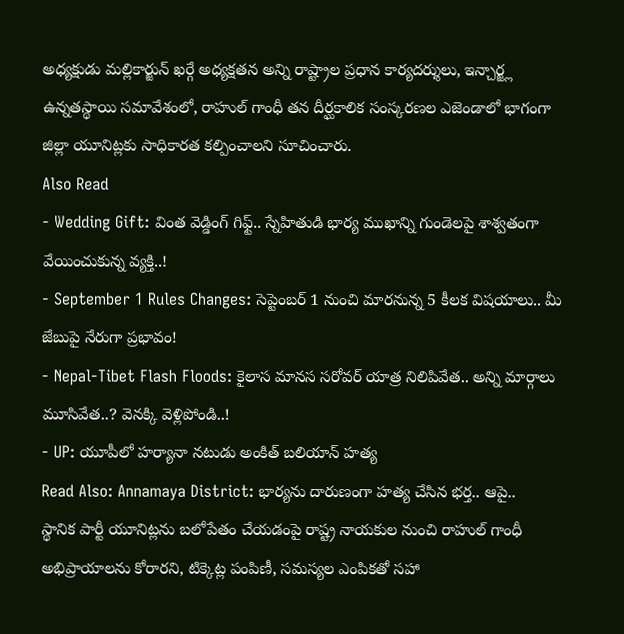అధ్యక్షుడు మల్లికార్జున్ ఖర్గే అధ్యక్షతన అన్ని రాష్ట్రాల ప్రధాన కార్యదర్శులు, ఇన్చార్జ్ల ఉన్నతస్థాయి సమావేశంలో, రాహుల్ గాంధీ తన దీర్ఘకాలిక సంస్కరణల ఎజెండాలో భాగంగా జిల్లా యూనిట్లకు సాధికారత కల్పించాలని సూచించారు.
Also Read
- Wedding Gift: వింత వెడ్డింగ్ గిఫ్ట్.. స్నేహితుడి భార్య ముఖాన్ని గుండెలపై శాశ్వతంగా వేయించుకున్న వ్యక్తి..!
- September 1 Rules Changes: సెప్టెంబర్ 1 నుంచి మారనున్న 5 కీలక విషయాలు.. మీ జేబుపై నేరుగా ప్రభావం!
- Nepal-Tibet Flash Floods: కైలాస మానస సరోవర్ యాత్ర నిలిపివేత.. అన్ని మార్గాలు మూసివేత..? వెనక్కి వెళ్లిపోండి..!
- UP: యూపీలో హర్యానా నటుడు అంకిత్ బలియాన్ హత్య
Read Also: Annamaya District: భార్యను దారుణంగా హత్య చేసిన భర్త.. ఆపై..
స్థానిక పార్టీ యూనిట్లను బలోపేతం చేయడంపై రాష్ట్ర నాయకుల నుంచి రాహుల్ గాంధీ అభిప్రాయాలను కోరారని, టిక్కెట్ల పంపిణీ, సమస్యల ఎంపికతో సహా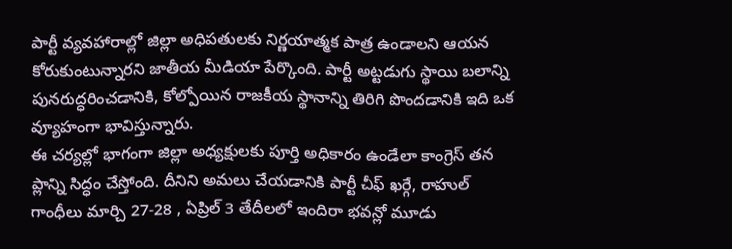పార్టీ వ్యవహారాల్లో జిల్లా అధిపతులకు నిర్ణయాత్మక పాత్ర ఉండాలని ఆయన కోరుకుంటున్నారని జాతీయ మీడియా పేర్కొంది. పార్టీ అట్టడుగు స్థాయి బలాన్ని పునరుద్ధరించడానికి, కోల్పోయిన రాజకీయ స్థానాన్ని తిరిగి పొందడానికి ఇది ఒక వ్యూహంగా భావిస్తున్నారు.
ఈ చర్యల్లో భాగంగా జిల్లా అధ్యక్షులకు పూర్తి అధికారం ఉండేలా కాంగ్రెస్ తన ప్లాన్ని సిద్ధం చేస్తోంది. దీనిని అమలు చేయడానికి పార్టీ చీఫ్ ఖర్గే, రాహుల్ గాంధీలు మార్చి 27-28 , ఏప్రిల్ 3 తేదీలలో ఇందిరా భవన్లో మూడు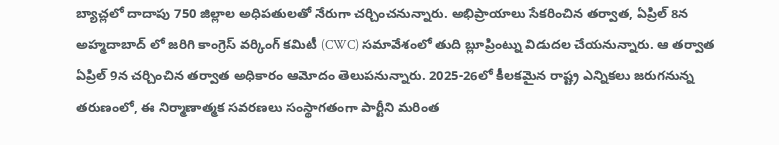బ్యాచ్లలో దాదాపు 750 జిల్లాల అధిపతులతో నేరుగా చర్చించనున్నారు. అభిప్రాయాలు సేకరించిన తర్వాత, ఏప్రిల్ 8న అహ్మదాబాద్ లో జరిగి కాంగ్రెస్ వర్కింగ్ కమిటీ (CWC) సమావేశంలో తుది బ్లూప్రింట్ను విడుదల చేయనున్నారు. ఆ తర్వాత ఏప్రిల్ 9న చర్చించిన తర్వాత అధికారం ఆమోదం తెలుపనున్నారు. 2025-26లో కీలకమైన రాష్ట్ర ఎన్నికలు జరుగనున్న తరుణంలో, ఈ నిర్మాణాత్మక సవరణలు సంస్థాగతంగా పార్టీని మరింత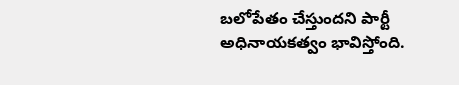బలోపేతం చేస్తుందని పార్టీ అధినాయకత్వం భావిస్తోంది.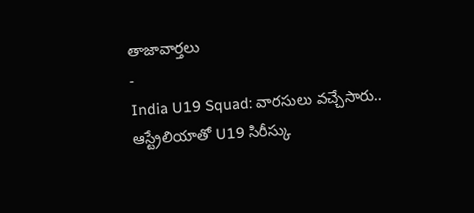తాజావార్తలు
-
India U19 Squad: వారసులు వచ్చేసారు.. ఆస్ట్రేలియాతో U19 సిరీస్కు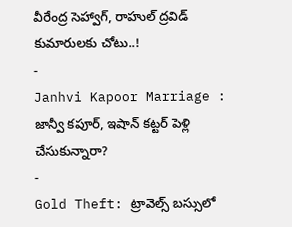వీరేంద్ర సెహ్వాగ్, రాహుల్ ద్రవిడ్ కుమారులకు చోటు..!
-
Janhvi Kapoor Marriage : జాన్వీ కపూర్, ఇషాన్ కట్టర్ పెళ్లి చేసుకున్నారా?
-
Gold Theft: ట్రావెల్స్ బస్సులో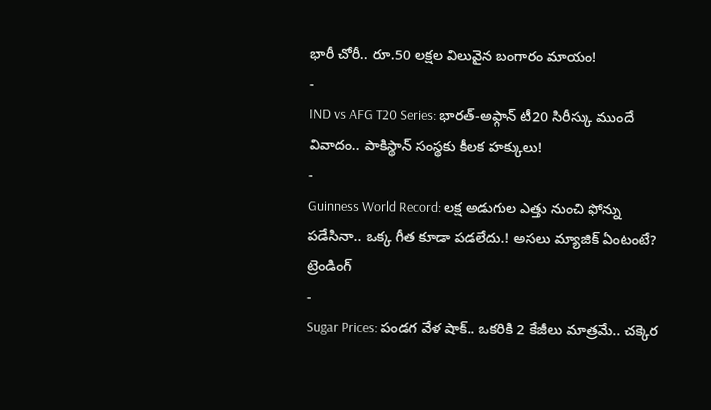భారీ చోరీ.. రూ.50 లక్షల విలువైన బంగారం మాయం!
-
IND vs AFG T20 Series: భారత్-అఫ్గాన్ టీ20 సిరీస్కు ముందే వివాదం.. పాకిస్థాన్ సంస్థకు కీలక హక్కులు!
-
Guinness World Record: లక్ష అడుగుల ఎత్తు నుంచి ఫోన్ను పడేసినా.. ఒక్క గీత కూడా పడలేదు.! అసలు మ్యాజిక్ ఏంటంటే?
ట్రెండింగ్
-
Sugar Prices: పండగ వేళ షాక్.. ఒకరికి 2 కేజీలు మాత్రమే.. చక్కెర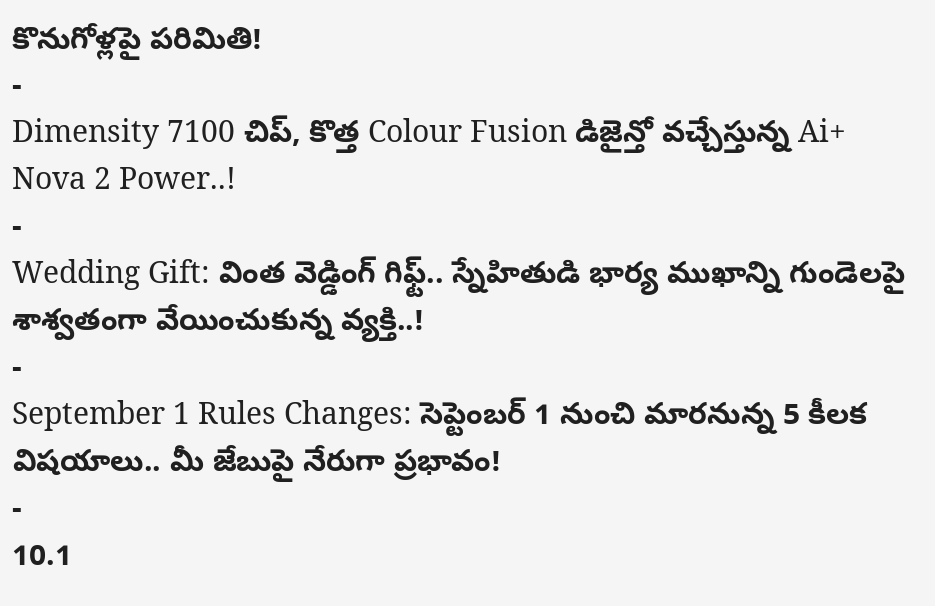కొనుగోళ్లపై పరిమితి!
-
Dimensity 7100 చిప్, కొత్త Colour Fusion డిజైన్తో వచ్చేస్తున్న Ai+ Nova 2 Power..!
-
Wedding Gift: వింత వెడ్డింగ్ గిఫ్ట్.. స్నేహితుడి భార్య ముఖాన్ని గుండెలపై శాశ్వతంగా వేయించుకున్న వ్యక్తి..!
-
September 1 Rules Changes: సెప్టెంబర్ 1 నుంచి మారనున్న 5 కీలక విషయాలు.. మీ జేబుపై నేరుగా ప్రభావం!
-
10.1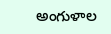అంగుళాల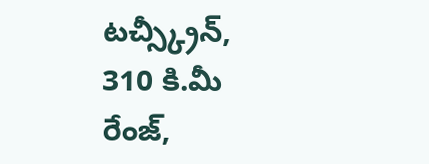టచ్స్క్రీన్, 310 కి.మీ రేంజ్,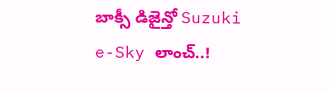బాక్సీ డిజైన్తో Suzuki e-Sky లాంచ్..!